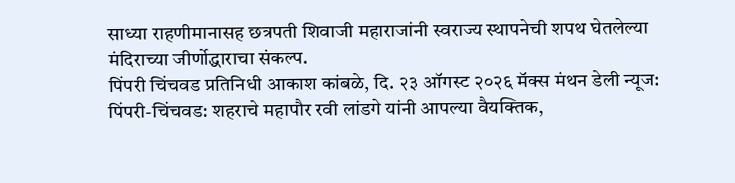साध्या राहणीमानासह छत्रपती शिवाजी महाराजांनी स्वराज्य स्थापनेची शपथ घेतलेल्या मंदिराच्या जीर्णोद्धाराचा संकल्प.
पिंपरी चिंचवड प्रतिनिधी आकाश कांबळे, दि. २३ ऑगस्ट २०२६ मॅक्स मंथन डेली न्यूज:
पिंपरी-चिंचवड: शहराचे महापौर रवी लांडगे यांनी आपल्या वैयक्तिक,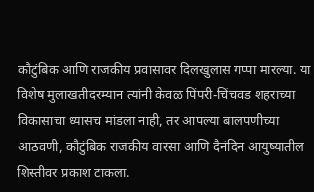कौटुंबिक आणि राजकीय प्रवासावर दिलखुलास गप्पा मारल्या. या विशेष मुलाखतीदरम्यान त्यांनी केवळ पिंपरी-चिंचवड शहराच्या विकासाचा ध्यासच मांडला नाही, तर आपल्या बालपणीच्या आठवणी, कौटुंबिक राजकीय वारसा आणि दैनंदिन आयुष्यातील शिस्तीवर प्रकाश टाकला.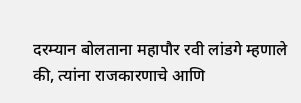दरम्यान बोलताना महापौर रवी लांडगे म्हणाले की, त्यांना राजकारणाचे आणि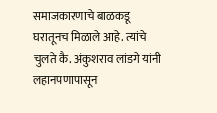समाजकारणाचे बाळकडू घरातूनच मिळाले आहे. त्यांचे चुलते कै. अंकुशराव लांडगे यांनी लहानपणापासून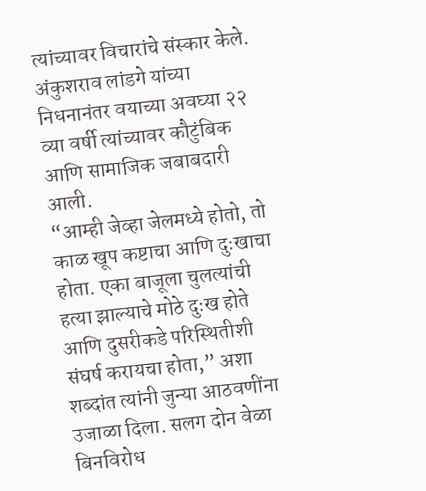त्यांच्यावर विचारांचे संस्कार केले. अंकुशराव लांडगे यांच्या निधनानंतर वयाच्या अवघ्या २२ व्या वर्षी त्यांच्यावर कौटुंबिक आणि सामाजिक जबाबदारी आली.
“आम्ही जेव्हा जेलमध्ये होतो, तो काळ खूप कष्टाचा आणि दुःखाचा होता. एका बाजूला चुलत्यांची हत्या झाल्याचे मोठे दुःख होते आणि दुसरीकडे परिस्थितीशी संघर्ष करायचा होता,” अशा शब्दांत त्यांनी जुन्या आठवणींना उजाळा दिला. सलग दोन वेळा बिनविरोध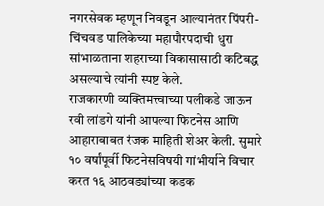नगरसेवक म्हणून निवडून आल्यानंतर पिंपरी-चिंचवड पालिकेच्या महापौरपदाची धुरा सांभाळताना शहराच्या विकासासाठी कटिबद्ध असल्याचे त्यांनी स्पष्ट केले.
राजकारणी व्यक्तिमत्त्वाच्या पलीकडे जाऊन रवी लांडगे यांनी आपल्या फिटनेस आणि आहाराबाबत रंजक माहिती शेअर केली. सुमारे १० वर्षांपूर्वी फिटनेसविषयी गांभीर्याने विचार करत १६ आठवड्यांच्या कडक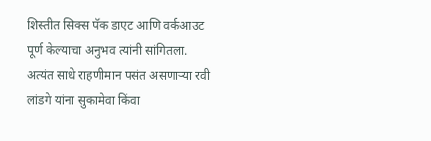शिस्तीत सिक्स पॅक डाएट आणि वर्कआउट पूर्ण केल्याचा अनुभव त्यांनी सांगितला. अत्यंत साधे राहणीमान पसंत असणाऱ्या रवी लांडगे यांना सुकामेवा किंवा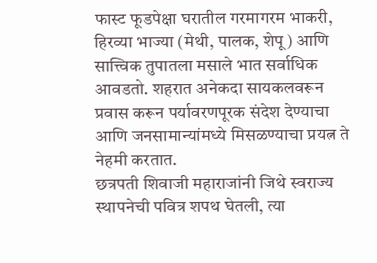फास्ट फूडपेक्षा घरातील गरमागरम भाकरी, हिरव्या भाज्या (मेथी, पालक, शेपू) आणि सात्त्विक तुपातला मसाले भात सर्वाधिक आवडतो. शहरात अनेकदा सायकलवरून प्रवास करून पर्यावरणपूरक संदेश देण्याचा आणि जनसामान्यांमध्ये मिसळण्याचा प्रयत्न ते नेहमी करतात.
छत्रपती शिवाजी महाराजांनी जिथे स्वराज्य स्थापनेची पवित्र शपथ घेतली, त्या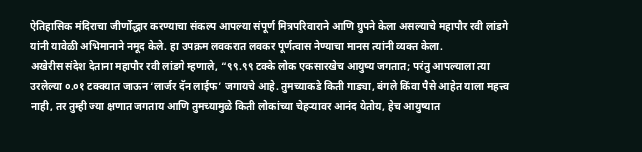ऐतिहासिक मंदिराचा जीर्णोद्धार करण्याचा संकल्प आपल्या संपूर्ण मित्रपरिवाराने आणि ग्रुपने केला असल्याचे महापौर रवी लांडगे यांनी यावेळी अभिमानाने नमूद केले. हा उपक्रम लवकरात लवकर पूर्णत्वास नेण्याचा मानस त्यांनी व्यक्त केला.
अखेरीस संदेश देताना महापौर रवी लांडगे म्हणाले, “९९.९९ टक्के लोक एकसारखेच आयुष्य जगतात; परंतु आपल्याला त्या उरलेल्या ०.०१ टक्क्यात जाऊन ‘लार्जर दॅन लाईफ’ जगायचे आहे. तुमच्याकडे किती गाड्या, बंगले किंवा पैसे आहेत याला महत्त्व नाही, तर तुम्ही ज्या क्षणात जगताय आणि तुमच्यामुळे किती लोकांच्या चेहऱ्यावर आनंद येतोय, हेच आयुष्यात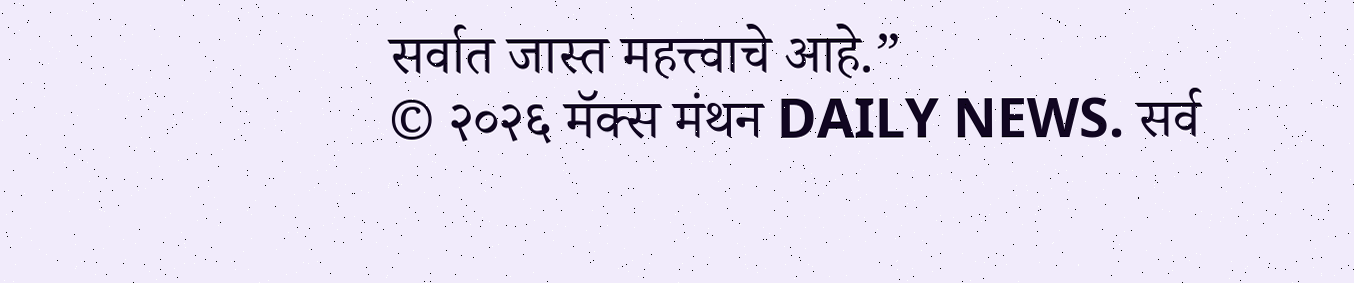सर्वात जास्त महत्त्वाचे आहे.”
© २०२६ मॅक्स मंथन DAILY NEWS. सर्व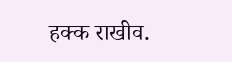हक्क राखीव.